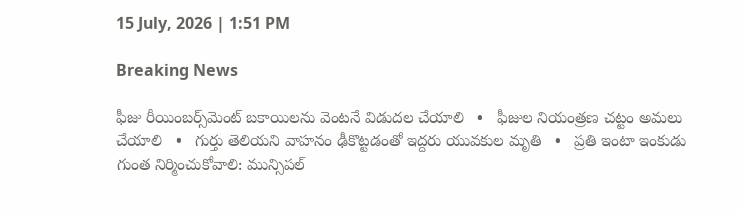15 July, 2026 | 1:51 PM

Breaking News

ఫీజు రీయింబర్స్‌మెంట్ బకాయిలను వెంటనే విడుదల చేయాలి   •   ఫీజుల నియంత్రణ చట్టం అమలు చేయాలి   •   గుర్తు తెలియని వాహనం ఢీకొట్టడంతో ఇద్దరు యువకుల మృతి   •   ప్రతి ఇంటా ఇంకుడు గుంత నిర్మించుకోవాలి: మున్సిపల్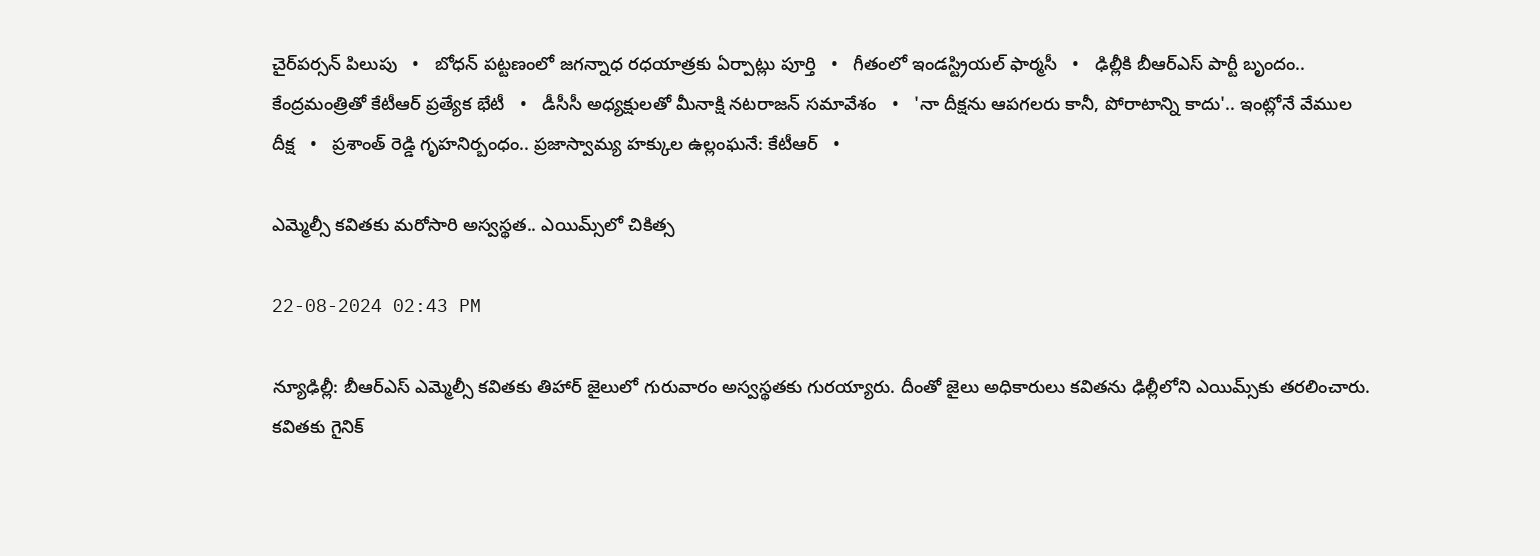చైర్‌పర్సన్ పిలుపు   •   బోధన్ పట్టణంలో జగన్నాధ రధయాత్రకు ఏర్పాట్లు పూర్తి   •   గీతంలో ఇండస్ట్రియల్ ఫార్మసీ   •   ఢిల్లీకి బీఆర్ఎస్ పార్టీ బృందం.. కేంద్రమంత్రితో కేటీఆర్ ప్రత్యేక భేటీ   •   డీసీసీ అధ్యక్షులతో మీనాక్షి నటరాజన్ సమావేశం   •   'నా దీక్షను ఆపగలరు కానీ, పోరాటాన్ని కాదు'.. ఇంట్లోనే వేముల దీక్ష   •   ప్రశాంత్ రెడ్డి గృహనిర్బంధం.. ప్రజాస్వామ్య హక్కుల ఉల్లంఘనే: కేటీఆర్   •

ఎమ్మెల్సీ కవితకు మరోసారి అస్వస్థత.. ఎయిమ్స్‌లో చికిత్స

22-08-2024 02:43 PM

న్యూఢిల్లీ: బీఆర్ఎస్ ఎమ్మెల్సీ కవితకు తిహార్ జైలులో గురువారం అస్వస్థతకు గురయ్యారు. దీంతో జైలు అధికారులు కవితను ఢిల్లీలోని ఎయిమ్స్‌కు తరలించారు. కవితకు గైనిక్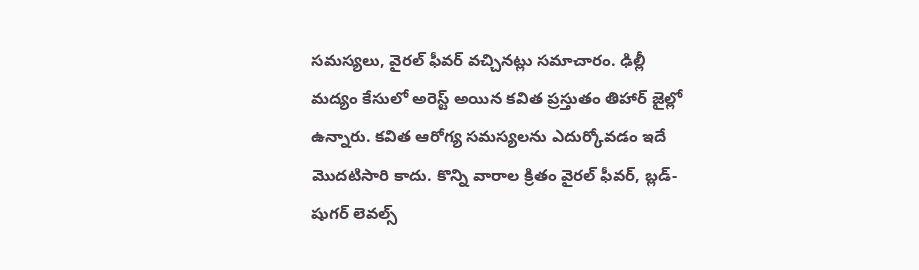సమస్యలు, వైరల్ ఫీవర్ వచ్చినట్లు సమాచారం. ఢిల్లీ మద్యం కేసులో అరెస్ట్ అయిన కవిత ప్రస్తుతం తిహార్ జైల్లో ఉన్నారు. కవిత ఆరోగ్య సమస్యలను ఎదుర్కోవడం ఇదే మొదటిసారి కాదు. కొన్ని వారాల క్రితం వైరల్ ఫీవర్, బ్లడ్-షుగర్ లెవల్స్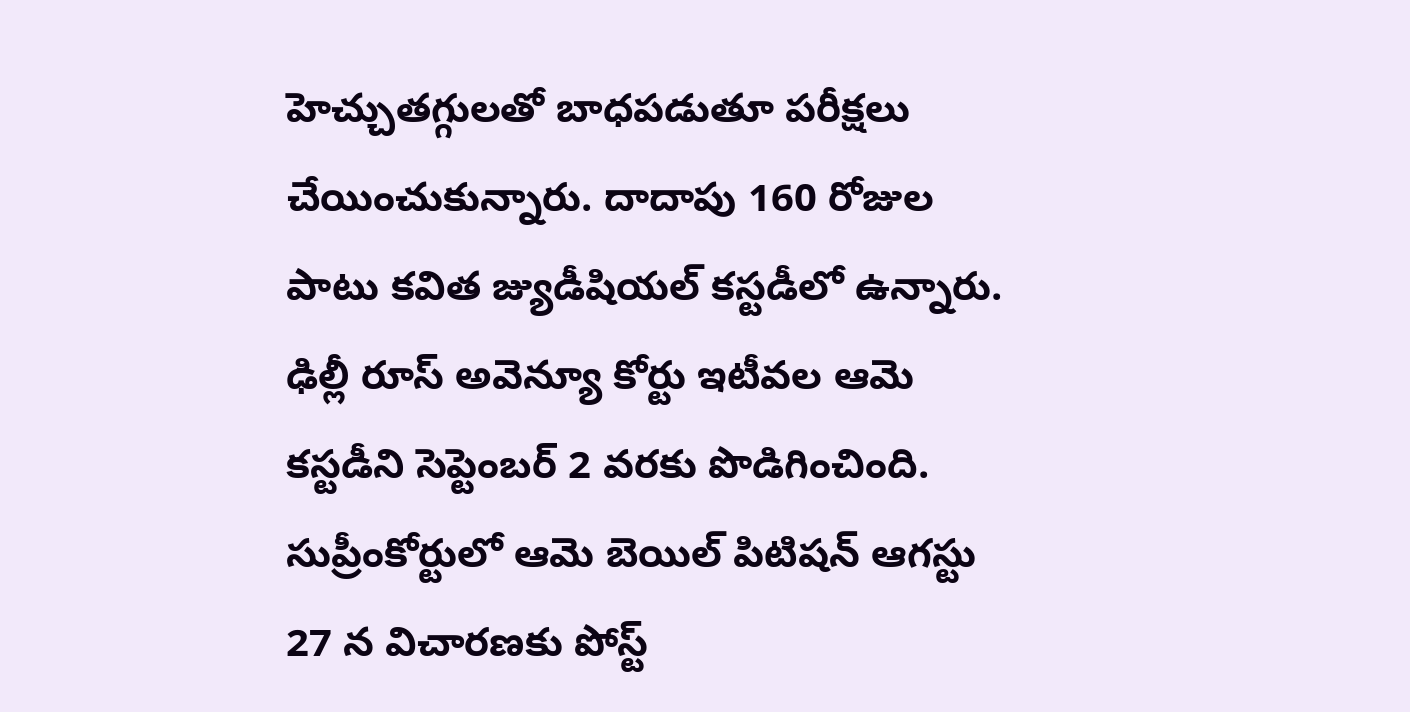హెచ్చుతగ్గులతో బాధపడుతూ పరీక్షలు చేయించుకున్నారు. దాదాపు 160 రోజుల పాటు కవిత జ్యుడీషియల్ కస్టడీలో ఉన్నారు. ఢిల్లీ రూస్ అవెన్యూ కోర్టు ఇటీవల ఆమె కస్టడీని సెప్టెంబర్ 2 వరకు పొడిగించింది. సుప్రీంకోర్టులో ఆమె బెయిల్ పిటిషన్ ఆగస్టు 27 న విచారణకు పోస్ట్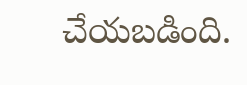చేయబడింది.